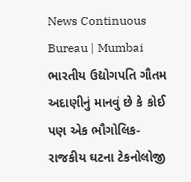News Continuous Bureau | Mumbai ભારતીય ઉદ્યોગપતિ ગૌતમ અદાણીનું માનવું છે કે કોઈ પણ એક ભૌગોલિક-રાજકીય ઘટના ટેકનોલોજી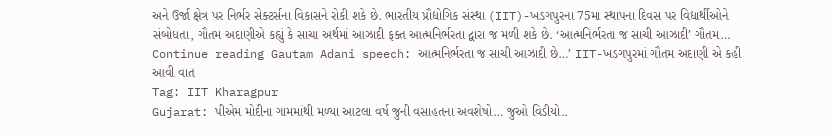અને ઉર્જા ક્ષેત્ર પર નિર્ભર સેક્ટર્સના વિકાસને રોકી શકે છે. ભારતીય પ્રૌદ્યોગિક સંસ્થા (IIT)-ખડગપુરના 75મા સ્થાપના દિવસ પર વિદ્યાર્થીઓને સંબોધતા, ગૌતમ અદાણીએ કહ્યું કે સાચા અર્થમાં આઝાદી ફક્ત આત્મનિર્ભરતા દ્વારા જ મળી શકે છે. ‘આત્મનિર્ભરતા જ સાચી આઝાદી’ ગૌતમ… Continue reading Gautam Adani speech: આત્મનિર્ભરતા જ સાચી આઝાદી છે…’ IIT-ખડગપુરમાં ગૌતમ અદાણી એ કહી આવી વાત
Tag: IIT Kharagpur
Gujarat: પીએમ મોદીના ગામમાંથી મળ્યા આટલા વર્ષ જુની વસાહતના અવશેષો… જુઓ વિડીયો..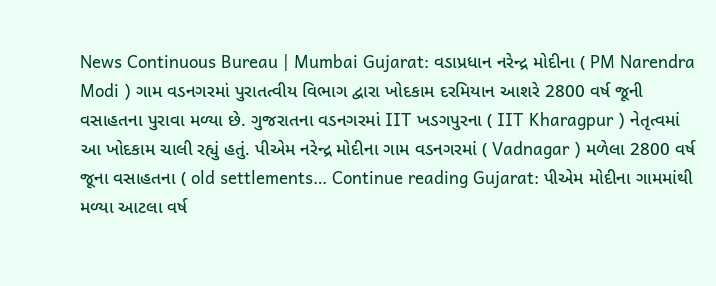News Continuous Bureau | Mumbai Gujarat: વડાપ્રધાન નરેન્દ્ર મોદીના ( PM Narendra Modi ) ગામ વડનગરમાં પુરાતત્વીય વિભાગ દ્વારા ખોદકામ દરમિયાન આશરે 2800 વર્ષ જૂની વસાહતના પુરાવા મળ્યા છે. ગુજરાતના વડનગરમાં IIT ખડગપુરના ( IIT Kharagpur ) નેતૃત્વમાં આ ખોદકામ ચાલી રહ્યું હતું. પીએમ નરેન્દ્ર મોદીના ગામ વડનગરમાં ( Vadnagar ) મળેલા 2800 વર્ષ જૂના વસાહતના ( old settlements… Continue reading Gujarat: પીએમ મોદીના ગામમાંથી મળ્યા આટલા વર્ષ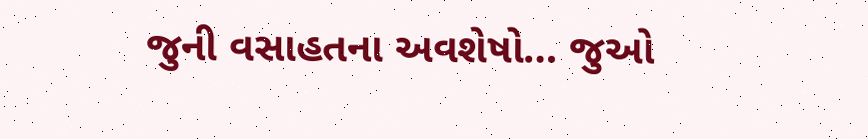જુની વસાહતના અવશેષો… જુઓ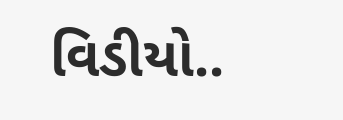વિડીયો..